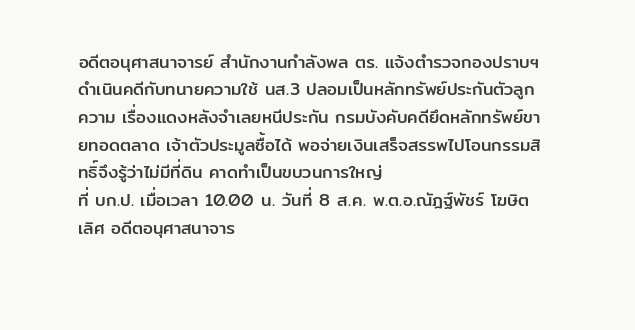อดีตอนุศาสนาจารย์ สำนักงานกำลังพล ตร. แจ้งตำรวจกองปราบฯดำเนินคดีกับทนายความใช้ นส.3 ปลอมเป็นหลักทรัพย์ประกันตัวลูกความ เรื่องแดงหลังจำเลยหนีประกัน กรมบังคับคดียึดหลักทรัพย์ขายทอดตลาด เจ้าตัวประมูลซื้อได้ พอจ่ายเงินเสร็จสรรพไปโอนกรรมสิทธิ์จึงรู้ว่าไม่มีที่ดิน คาดทำเป็นขบวนการใหญ่
ที่ บก.ป. เมื่อเวลา 10.00 น. วันที่ 8 ส.ค. พ.ต.อ.ณัฎฐ์พัชร์ โฆษิตเลิศ อดีตอนุศาสนาจาร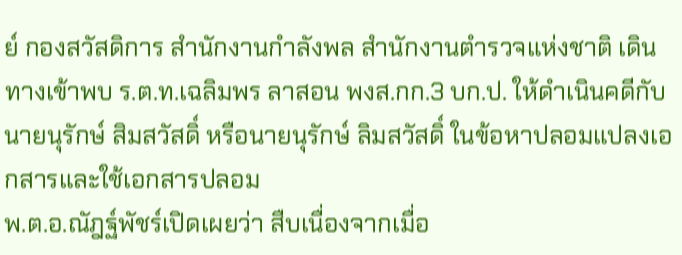ย์ กองสวัสดิการ สำนักงานกำลังพล สำนักงานตำรวจแห่งชาติ เดินทางเข้าพบ ร.ต.ท.เฉลิมพร ลาสอน พงส.กก.3 บก.ป. ให้ดำเนินคดีกับนายนุรักษ์ สิมสวัสดิ์ หรือนายนุรักษ์ ลิมสวัสดิ์ ในข้อหาปลอมแปลงเอกสารและใช้เอกสารปลอม
พ.ต.อ.ณัฎฐ์พัชร์เปิดเผยว่า สืบเนื่องจากเมื่อ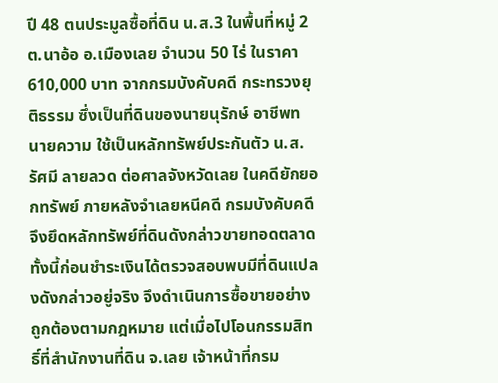ปี 48 ตนประมูลซื้อที่ดิน น.ส.3 ในพื้นที่หมู่ 2 ต.นาอ้อ อ.เมืองเลย จำนวน 50 ไร่ ในราคา 610,000 บาท จากกรมบังคับคดี กระทรวงยุติธรรม ซึ่งเป็นที่ดินของนายนุรักษ์ อาชีพทนายความ ใช้เป็นหลักทรัพย์ประกันตัว น.ส.รัศมี ลายลวด ต่อศาลจังหวัดเลย ในคดียักยอกทรัพย์ ภายหลังจำเลยหนีคดี กรมบังคับคดีจึงยึดหลักทรัพย์ที่ดินดังกล่าวขายทอดตลาด ทั้งนี้ก่อนชำระเงินได้ตรวจสอบพบมีที่ดินแปลงดังกล่าวอยู่จริง จึงดำเนินการซื้อขายอย่างถูกต้องตามกฎหมาย แต่เมื่อไปโอนกรรมสิทธิ์ที่สำนักงานที่ดิน จ.เลย เจ้าหน้าที่กรม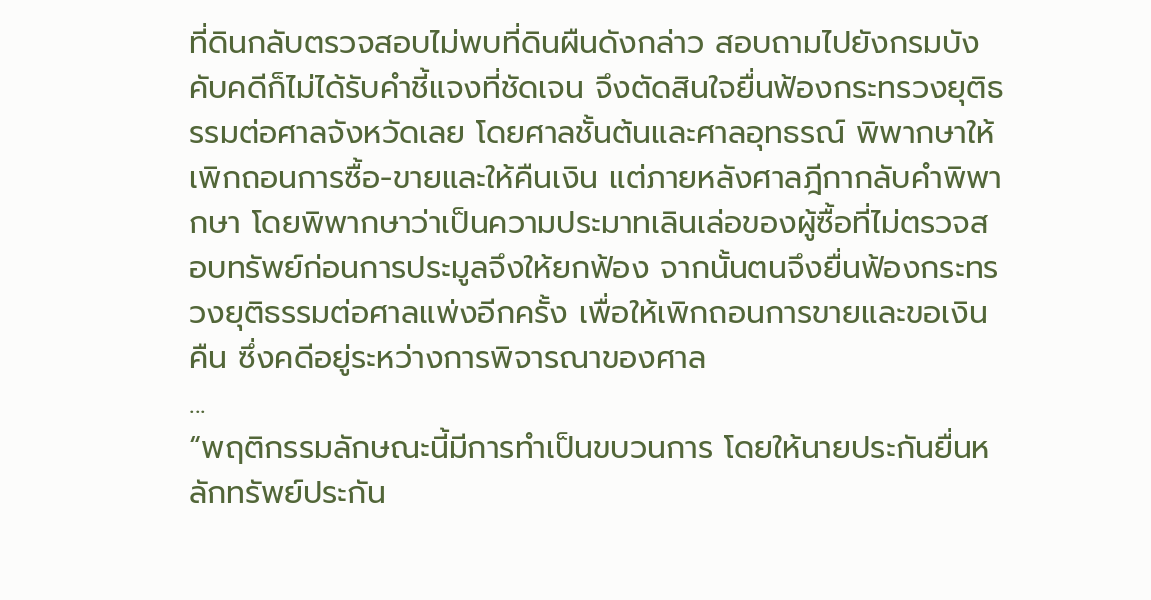ที่ดินกลับตรวจสอบไม่พบที่ดินผืนดังกล่าว สอบถามไปยังกรมบังคับคดีก็ไม่ได้รับคำชี้แจงที่ชัดเจน จึงตัดสินใจยื่นฟ้องกระทรวงยุติธรรมต่อศาลจังหวัดเลย โดยศาลชั้นต้นและศาลอุทธรณ์ พิพากษาให้เพิกถอนการซื้อ-ขายและให้คืนเงิน แต่ภายหลังศาลฎีกากลับคำพิพากษา โดยพิพากษาว่าเป็นความประมาทเลินเล่อของผู้ซื้อที่ไม่ตรวจสอบทรัพย์ก่อนการประมูลจึงให้ยกฟ้อง จากนั้นตนจึงยื่นฟ้องกระทรวงยุติธรรมต่อศาลแพ่งอีกครั้ง เพื่อให้เพิกถอนการขายและขอเงินคืน ซึ่งคดีอยู่ระหว่างการพิจารณาของศาล
...
“พฤติกรรมลักษณะนี้มีการทำเป็นขบวนการ โดยให้นายประกันยื่นหลักทรัพย์ประกัน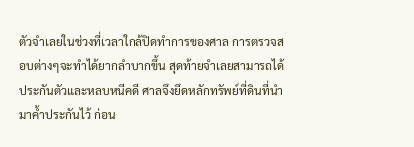ตัวจำเลยในช่วงที่เวลาใกล้ปิดทำการของศาล การตรวจสอบต่างๆจะทำได้ยากลำบากขึ้น สุดท้ายจำเลยสามารถได้ประกันตัวและหลบหนีคดี ศาลจึงยึดหลักทรัพย์ที่ดินที่นำมาค้ำประกันไว้ ก่อน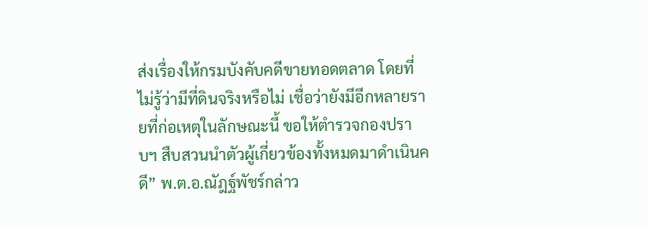ส่งเรื่องให้กรมบังคับคดีขายทอดตลาด โดยที่ไม่รู้ว่ามีที่ดินจริงหรือไม่ เชื่อว่ายังมีอีกหลายรายที่ก่อเหตุในลักษณะนี้ ขอให้ตำรวจกองปราบฯ สืบสวนนำตัวผู้เกี่ยวข้องทั้งหมดมาดำเนินคดี” พ.ต.อ.ณัฎฐ์พัชร์กล่าว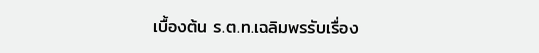เบื้องต้น ร.ต.ท.เฉลิมพรรับเรื่อง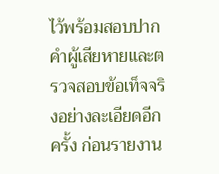ไว้พร้อมสอบปากคำผู้เสียหายและตรวจสอบข้อเท็จจริงอย่างละเอียดอีกครั้ง ก่อนรายงาน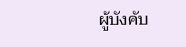ผู้บังคับ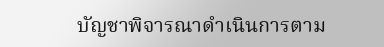บัญชาพิจารณาดำเนินการตาม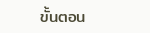ขั้นตอน